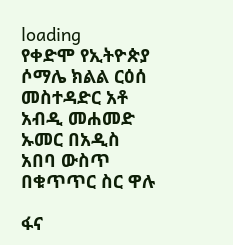loading
የቀድሞ የኢትዮጵያ ሶማሌ ክልል ርዕሰ መስተዳድር አቶ አብዲ መሐመድ ኡመር በአዲስ አበባ ውስጥ በቁጥጥር ስር ዋሉ

ፋና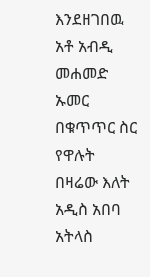እንደዘገበዉ አቶ አብዲ መሐመድ ኡመር በቁጥጥር ስር የዋሉት በዛሬው እለት አዲስ አበባ አትላስ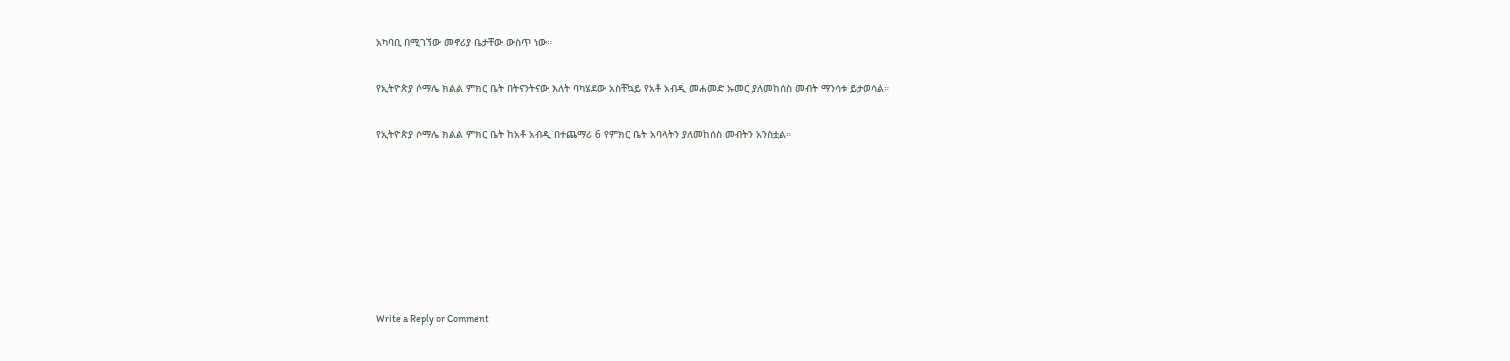አካባቢ በሚገኘው መኖሪያ ቤታቸው ውስጥ ነው።

የኢትዮጵያ ሶማሌ ክልል ምክር ቤት በትናንትናው እለት ባካሄደው አስቸኳይ የአቶ አብዲ መሐመድ ኡመር ያለመከሰስ መብት ማንሳቱ ይታወሳል።

የኢትዮጵያ ሶማሌ ክልል ምክር ቤት ከአቶ አብዲ በተጨማሪ 6 የምክር ቤት አባላትን ያለመከሰስ መብትን አንስቷል።







Write a Reply or Comment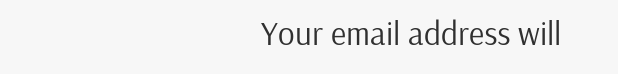Your email address will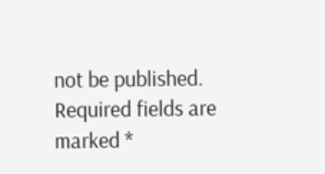not be published. Required fields are marked *